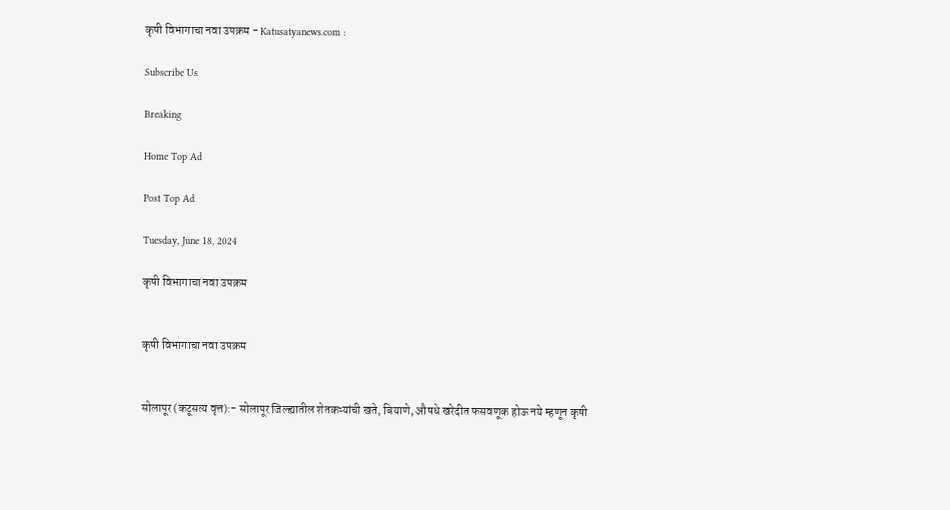कृषी विभागाचा नवा उपक्रम - Katusatyanews.com :

Subscribe Us

Breaking

Home Top Ad

Post Top Ad

Tuesday, June 18, 2024

कृषी विभागाचा नवा उपक्रम


कृषी विभागाचा नवा उपक्रम


सोलापूर (कटूसत्य वृत्त):- सोलापूर जिल्ह्यातील शेतकऱ्यांची खते, बियाणे, औषधे खरेदीत फसवणूक होऊ नये म्हणून कृषी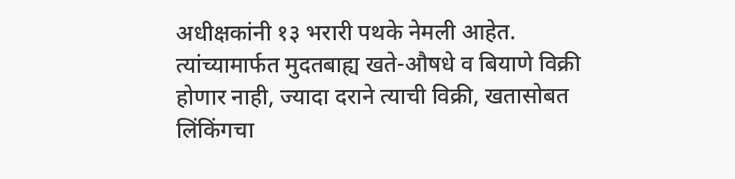अधीक्षकांनी १३ भरारी पथके नेमली आहेत. त्यांच्यामार्फत मुदतबाह्य खते-औषधे व बियाणे विक्री होणार नाही, ज्यादा दराने त्याची विक्री, खतासोबत लिंकिंगचा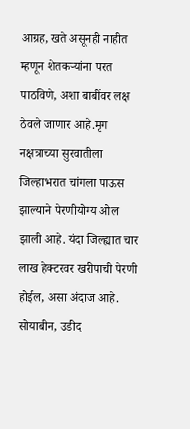आग्रह, खते असूनही नाहीत म्हणून शेतकऱ्यांना परत पाठविणे, अशा बाबींवर लक्ष ठेवले जाणार आहे.मृग नक्षत्राच्या सुरवातीला जिल्हाभरात चांगला पाऊस झाल्याने पेरणीयोग्य ओल झाली आहे. यंदा जिल्ह्यात चार लाख हेक्टरवर खरीपाची पेरणी होईल, असा अंदाज आहे. सोयाबीन, उडीद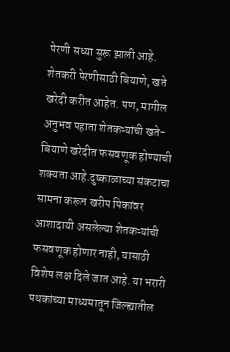पेरणी सध्या सुरू झाली आहे. शेतकरी पेरणीसाठी बियाणे, खते खरेदी करीत आहेत. पण, मागील अनुभव पहाता शेतकऱ्यांची खते- बियाणे खरेदीत फसवणूक होण्याची शक्यता आहे.दुष्काळाच्या संकटाचा सामना करून खरीप पिकांवर आशादायी असलेल्या शेतकऱ्यांची फसवणूक होणार नाही, यासाठी विशेष लक्ष दिले जात आहे. या भरारी पथकांच्या माध्यमातून जिल्ह्यातील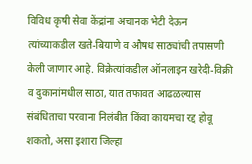विविध कृषी सेवा केंद्रांना अचानक भेटी देऊन त्यांच्याकडील खते-बियाणे व औषध साठ्यांची तपासणी केली जाणार आहे. विक्रेत्यांकडील ऑनलाइन खरेदी-विक्री व दुकानांमधील साठा, यात तफावत आढळल्यास संबंधिताचा परवाना निलंबीत किंवा कायमचा रद्द होवू शकतो, असा इशारा जिल्हा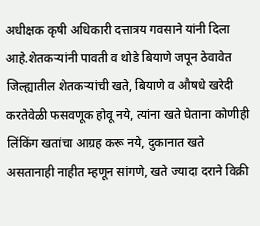अधीक्षक कृषी अधिकारी दत्तात्रय गवसाने यांनी दिला आहे.शेतकऱ्यांनी पावती व थोडे बियाणे जपून ठेवावेत जिल्ह्यातील शेतकऱ्यांची खते, बियाणे व औषधे खरेदी करतेवेळी फसवणूक होवू नये, त्यांना खते घेताना कोणीही लिंकिंग खतांचा आग्रह करू नये, दुकानात खते असतानाही नाहीत म्हणून सांगणे, खते ज्यादा दराने विक्री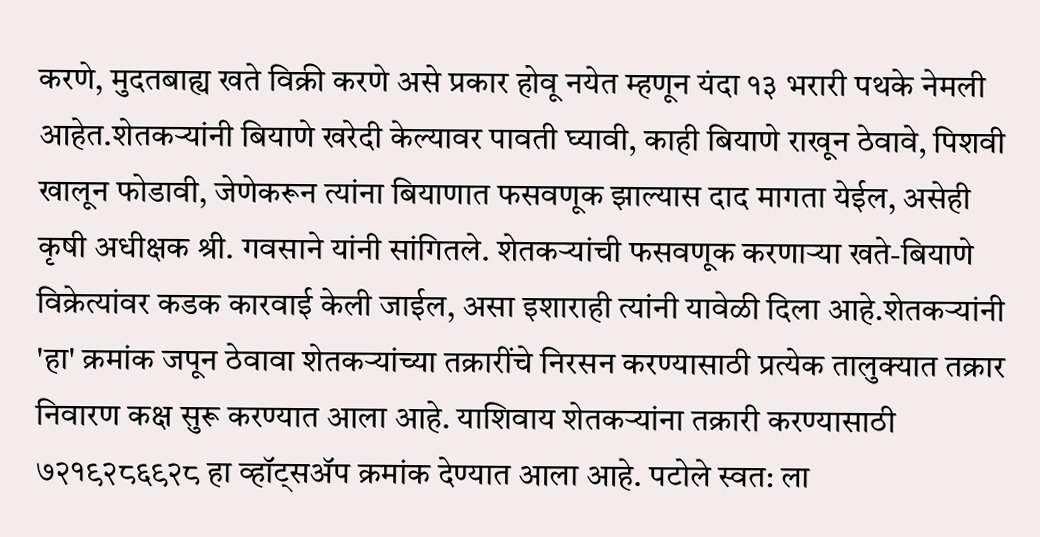करणे, मुदतबाह्य खते विक्री करणे असे प्रकार होवू नयेत म्हणून यंदा १३ भरारी पथके नेमली आहेत.शेतकऱ्यांनी बियाणे खरेदी केल्यावर पावती घ्यावी, काही बियाणे राखून ठेवावे, पिशवी खालून फोडावी, जेणेकरून त्यांना बियाणात फसवणूक झाल्यास दाद मागता येईल, असेही कृषी अधीक्षक श्री. गवसाने यांनी सांगितले. शेतकऱ्यांची फसवणूक करणाऱ्या खते-बियाणे विक्रेत्यांवर कडक कारवाई केली जाईल, असा इशाराही त्यांनी यावेळी दिला आहे.शेतकऱ्यांनी 'हा' क्रमांक जपून ठेवावा शेतकऱ्यांच्या तक्रारींचे निरसन करण्यासाठी प्रत्येक तालुक्यात तक्रार निवारण कक्ष सुरू करण्यात आला आहे. याशिवाय शेतकऱ्यांना तक्रारी करण्यासाठी ७२१९२८६९२८ हा व्हॉट्‌सॲप क्रमांक देण्यात आला आहे. पटोले स्वत: ला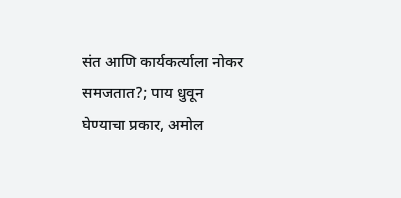संत आणि कार्यकर्त्याला नोकर समजतात?; पाय धुवून घेण्याचा प्रकार, अमोल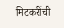मिटकरींची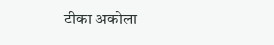टीका अकोला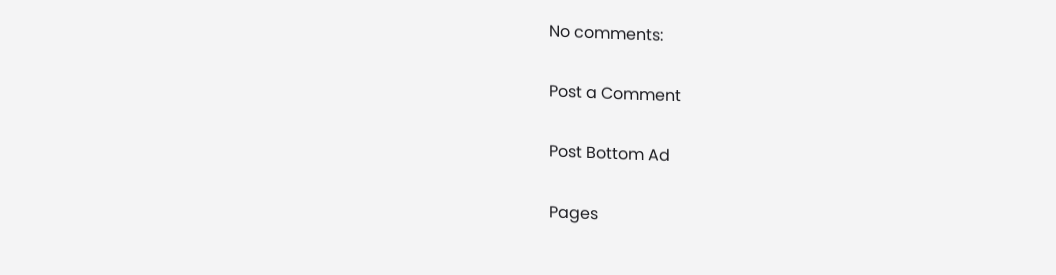No comments:

Post a Comment

Post Bottom Ad

Pages